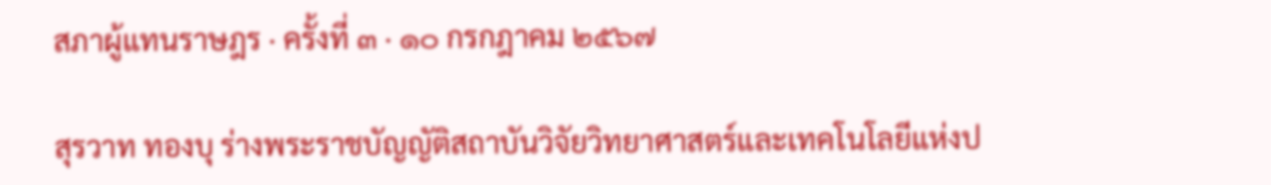สภาผู้แทนราษฎร · ครั้งที่ ๓ · ๑๐ กรกฎาคม ๒๕๖๗

สุรวาท ทองบุ ร่างพระราชบัญญัติสถาบันวิจัยวิทยาศาสตร์และเทคโนโลยีแห่งป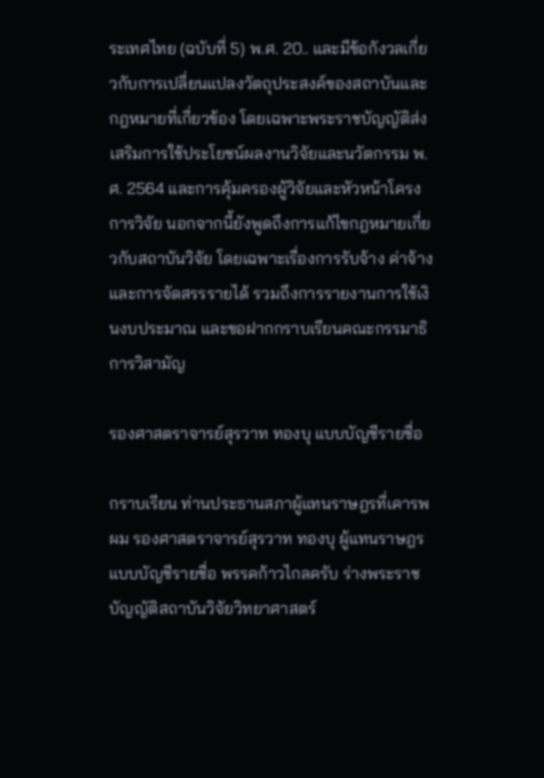ระเทศไทย (ฉบับที่ 5) พ.ศ. 20.. และมีข้อกังวลเกี่ยวกับการเปลี่ยนแปลงวัตถุประสงค์ของสถาบันและกฎหมายที่เกี่ยวข้อง โดยเฉพาะพระราชบัญญัติส่งเสริมการใช้ประโยชน์ผลงานวิจัยและนวัตกรรม พ.ศ. 2564 และการคุ้มครองผู้วิจัยและหัวหน้าโครงการวิจัย นอกจากนี้ยังพูดถึงการแก้ไขกฎหมายเกี่ยวกับสถาบันวิจัย โดยเฉพาะเรื่องการรับจ้าง ค่าจ้าง และการจัดสรรรายได้ รวมถึงการรายงานการใช้เงินงบประมาณ และขอฝากกราบเรียนคณะกรรมาธิการวิสามัญ

รองศาสตราจารย์สุรวาท ทองบุ แบบบัญชีรายชื่อ

กราบเรียน ท่านประธานสภาผู้แทนราษฎรที่เคารพ ผม รองศาสตราจารย์สุรวาท ทองบุ ผู้แทนราษฎร แบบบัญชีรายชื่อ พรรคก้าวไกลครับ ร่างพระราชบัญญัติสถาบันวิจัยวิทยาศาสตร์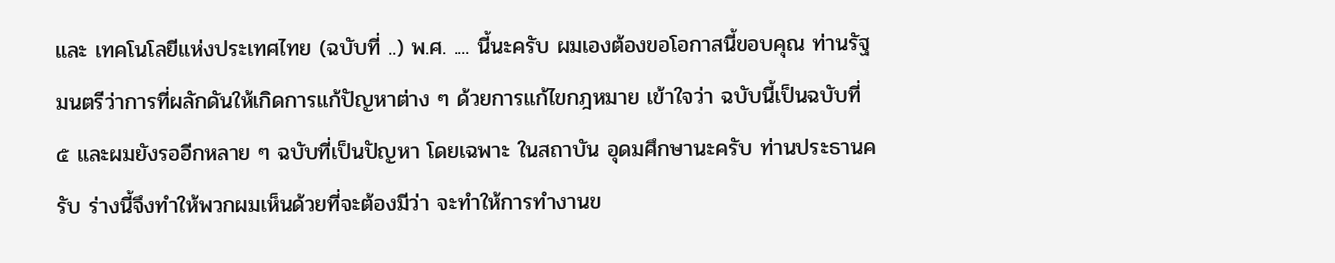และ เทคโนโลยีแห่งประเทศไทย (ฉบับที่ ..) พ.ศ. .... นี้นะครับ ผมเองต้องขอโอกาสนี้ขอบคุณ ท่านรัฐมนตรีว่าการที่ผลักดันให้เกิดการแก้ปัญหาต่าง ๆ ด้วยการแก้ไขกฎหมาย เข้าใจว่า ฉบับนี้เป็นฉบับที่ ๕ และผมยังรออีกหลาย ๆ ฉบับที่เป็นปัญหา โดยเฉพาะ ในสถาบัน อุดมศึกษานะครับ ท่านประธานครับ ร่างนี้จึงทำให้พวกผมเห็นด้วยที่จะต้องมีว่า จะทำให้การทำงานข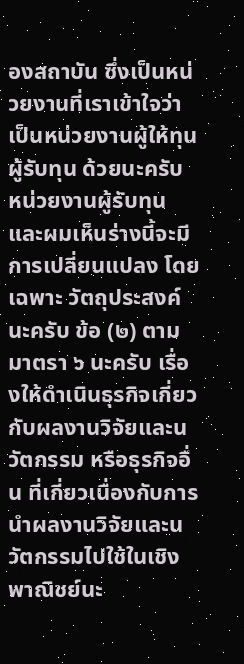องสถาบัน ซึ่งเป็นหน่วยงานที่เราเข้าใจว่าเป็นหน่วยงานผู้ให้ทุน ผู้รับทุน ด้วยนะครับ หน่วยงานผู้รับทุน และผมเห็นร่างนี้จะมีการเปลี่ยนแปลง โดยเฉพาะ วัตถุประสงค์นะครับ ข้อ (๒) ตามมาตรา ๖ นะครับ เรื่องให้ดำเนินธุรกิจเกี่ยวกับผลงานวิจัยและนวัตกรรม หรือธุรกิจอื่น ที่เกี่ยวเนื่องกับการนำผลงานวิจัยและนวัตกรรมไปใช้ในเชิงพาณิชย์นะ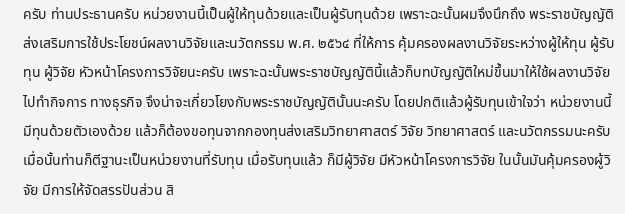ครับ ท่านประธานครับ หน่วยงานนี้เป็นผู้ให้ทุนด้วยและเป็นผู้รับทุนด้วย เพราะฉะนั้นผมจึงนึกถึง พระราชบัญญัติส่งเสริมการใช้ประโยชน์ผลงานวิจัยและนวัตกรรม พ.ศ. ๒๕๖๔ ที่ให้การ คุ้มครองผลงานวิจัยระหว่างผู้ให้ทุน ผู้รับทุน ผู้วิจัย หัวหน้าโครงการวิจัยนะครับ เพราะฉะนั้นพระราชบัญญัตินี้แล้วก็บทบัญญัติใหม่ขึ้นมาให้ใช้ผลงานวิจัยไปทำกิจการ ทางธุรกิจ จึงน่าจะเกี่ยวโยงกับพระราชบัญญัตินั้นนะครับ โดยปกติแล้วผู้รับทุนเข้าใจว่า หน่วยงานนี้มีทุนด้วยตัวเองด้วย แล้วก็ต้องขอทุนจากกองทุนส่งเสริมวิทยาศาสตร์ วิจัย วิทยาศาสตร์ และนวัตกรรมนะครับ เมื่อนั้นท่านก็ตีฐานะเป็นหน่วยงานที่รับทุน เมื่อรับทุนแล้ว ก็มีผู้วิจัย มีหัวหน้าโครงการวิจัย ในนั้นมันคุ้มครองผู้วิจัย มีการให้จัดสรรปันส่วน สิ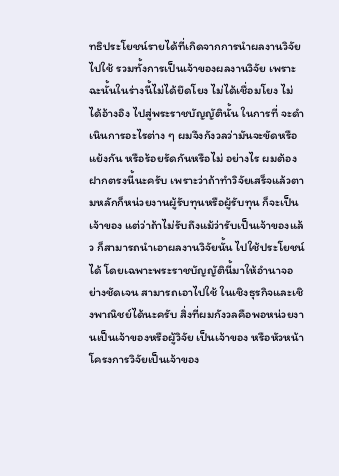ทธิประโยชน์รายได้ที่เกิดจากการนำผลงานวิจัยไปใช้ รวมทั้งการเป็นเจ้าของผลงานวิจัย เพราะฉะนั้นในร่างนี้ไม่ได้ยึดโยง ไม่ได้เชื่อมโยง ไม่ได้อ้างอิง ไปสู่พระราชบัญญัตินั้น ในการที่ จะดำเนินการอะไรต่าง ๆ ผมจึงกังวลว่ามันจะขัดหรือแย้งกัน หรือร้อยรัดกันหรือไม่ อย่างไร ผมต้องฝากตรงนี้นะครับ เพราะว่าถ้าทำวิจัยเสร็จแล้วตามหลักก็หน่วยงานผู้รับทุนหรือผู้รับทุน ก็จะเป็นเจ้าของ แต่ว่าถ้าไม่รับถึงแม้ว่ารับเป็นเจ้าของแล้ว ก็สามารถนำเอาผลงานวิจัยนั้น ไปใช้ประโยชน์ได้ โดยเฉพาะพระราชบัญญัตินี้มาให้อำนาจอย่างชัดเจน สามารถเอาไปใช้ ในเชิงธุรกิจและเชิงพาณิชย์ได้นะครับ สิ่งที่ผมกังวลคือพอหน่วยงานเป็นเจ้าของหรือผู้วิจัย เป็นเจ้าของ หรือหัวหน้าโครงการวิจัยเป็นเจ้าของ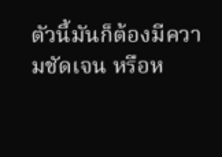ตัวนี้มันก็ต้องมีความชัดเจน หรือห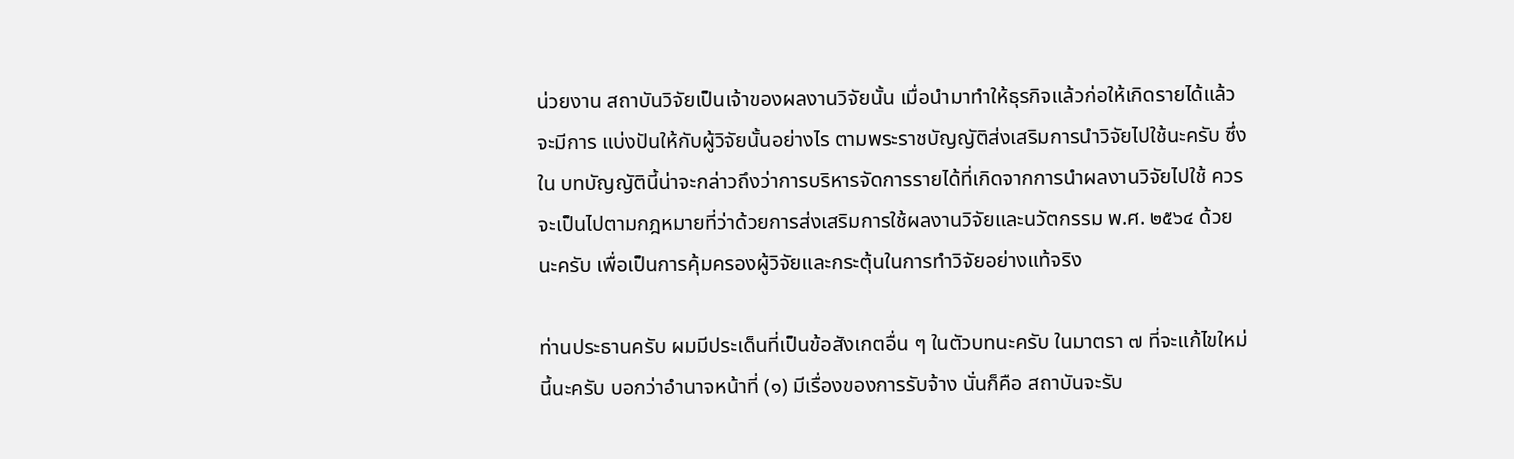น่วยงาน สถาบันวิจัยเป็นเจ้าของผลงานวิจัยนั้น เมื่อนำมาทำให้ธุรกิจแล้วก่อให้เกิดรายได้แล้วจะมีการ แบ่งปันให้กับผู้วิจัยนั้นอย่างไร ตามพระราชบัญญัติส่งเสริมการนำวิจัยไปใช้นะครับ ซึ่งใน บทบัญญัตินี้น่าจะกล่าวถึงว่าการบริหารจัดการรายได้ที่เกิดจากการนำผลงานวิจัยไปใช้ ควรจะเป็นไปตามกฎหมายที่ว่าด้วยการส่งเสริมการใช้ผลงานวิจัยและนวัตกรรม พ.ศ. ๒๕๖๔ ด้วยนะครับ เพื่อเป็นการคุ้มครองผู้วิจัยและกระตุ้นในการทำวิจัยอย่างแท้จริง

ท่านประธานครับ ผมมีประเด็นที่เป็นข้อสังเกตอื่น ๆ ในตัวบทนะครับ ในมาตรา ๗ ที่จะแก้ไขใหม่นี้นะครับ บอกว่าอำนาจหน้าที่ (๑) มีเรื่องของการรับจ้าง นั่นก็คือ สถาบันจะรับ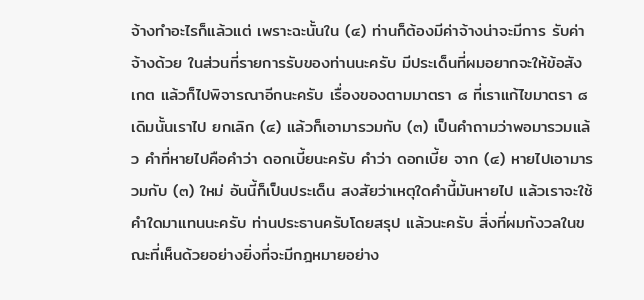จ้างทำอะไรก็แล้วแต่ เพราะฉะนั้นใน (๔) ท่านก็ต้องมีค่าจ้างน่าจะมีการ รับค่าจ้างด้วย ในส่วนที่รายการรับของท่านนะครับ มีประเด็นที่ผมอยากจะให้ข้อสังเกต แล้วก็ไปพิจารณาอีกนะครับ เรื่องของตามมาตรา ๘ ที่เราแก้ไขมาตรา ๘ เดิมนั้นเราไป ยกเลิก (๔) แล้วก็เอามารวมกับ (๓) เป็นคำถามว่าพอมารวมแล้ว คำที่หายไปคือคำว่า ดอกเบี้ยนะครับ คำว่า ดอกเบี้ย จาก (๔) หายไปเอามารวมกับ (๓) ใหม่ อันนี้ก็เป็นประเด็น สงสัยว่าเหตุใดคำนี้มันหายไป แล้วเราจะใช้คำใดมาแทนนะครับ ท่านประธานครับโดยสรุป แล้วนะครับ สิ่งที่ผมกังวลในขณะที่เห็นด้วยอย่างยิ่งที่จะมีกฎหมายอย่าง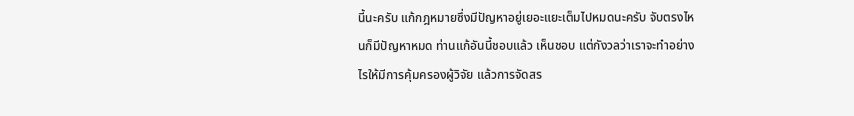นี้นะครับ แก้กฎหมายซึ่งมีปัญหาอยู่เยอะแยะเต็มไปหมดนะครับ จับตรงไหนก็มีปัญหาหมด ท่านแก้อันนี้ชอบแล้ว เห็นชอบ แต่กังวลว่าเราจะทำอย่างไรให้มีการคุ้มครองผู้วิจัย แล้วการจัดสร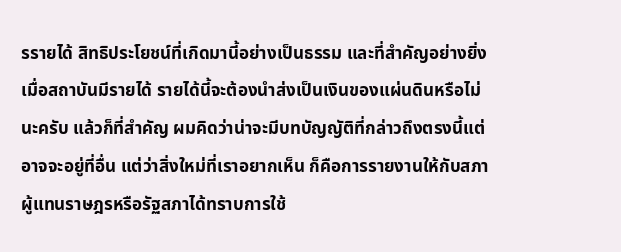รรายได้ สิทธิประโยชน์ที่เกิดมานี้อย่างเป็นธรรม และที่สำคัญอย่างยิ่ง เมื่อสถาบันมีรายได้ รายได้นี้จะต้องนำส่งเป็นเงินของแผ่นดินหรือไม่นะครับ แล้วก็ที่สำคัญ ผมคิดว่าน่าจะมีบทบัญญัติที่กล่าวถึงตรงนี้แต่อาจจะอยู่ที่อื่น แต่ว่าสิ่งใหม่ที่เราอยากเห็น ก็คือการรายงานให้กับสภาผู้แทนราษฎรหรือรัฐสภาได้ทราบการใช้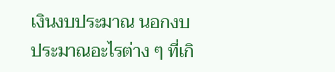เงินงบประมาณ นอกงบประมาณอะไรต่าง ๆ ที่เกิ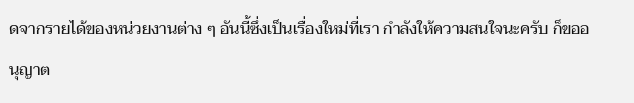ดจากรายได้ของหน่วยงานต่าง ๆ อันนี้ซึ่งเป็นเรื่องใหม่ที่เรา กำลังให้ความสนใจนะครับ ก็ขออนุญาต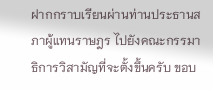ฝากกราบเรียนผ่านท่านประธานสภาผู้แทนราษฎร ไปยังคณะกรรมาธิการวิสามัญที่จะตั้งขึ้นครับ ขอบ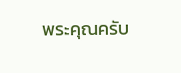พระคุณครับ